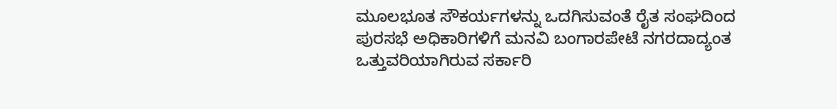ಮೂಲಭೂತ ಸೌಕರ್ಯಗಳನ್ನು ಒದಗಿಸುವಂತೆ ರೈತ ಸಂಘದಿಂದ ಪುರಸಭೆ ಅಧಿಕಾರಿಗಳಿಗೆ ಮನವಿ ಬಂಗಾರಪೇಟೆ ನಗರದಾದ್ಯಂತ ಒತ್ತುವರಿಯಾಗಿರುವ ಸರ್ಕಾರಿ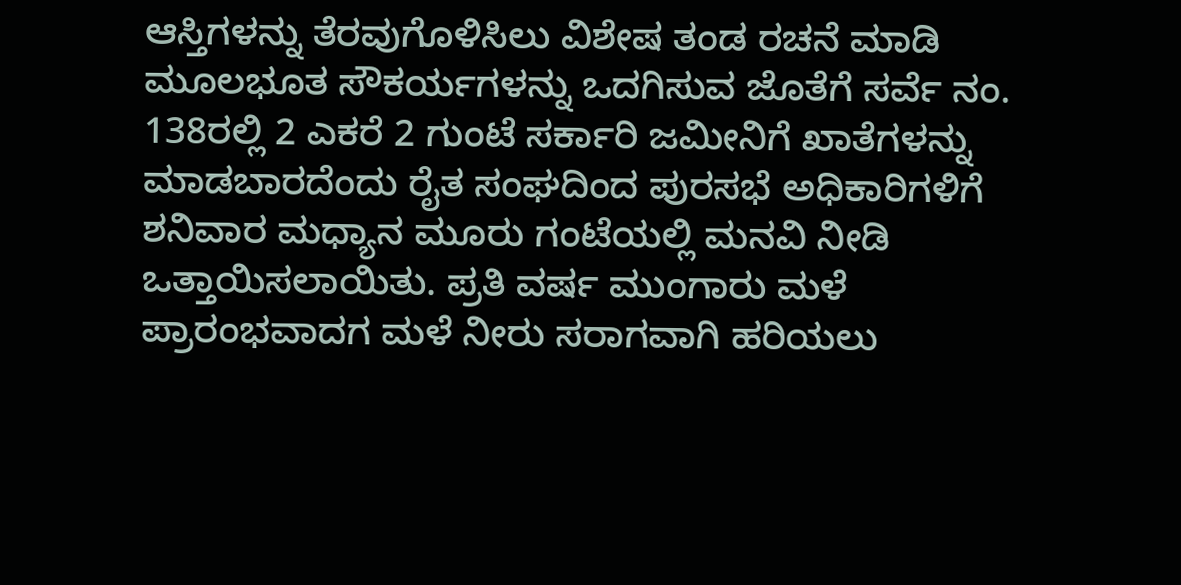ಆಸ್ತಿಗಳನ್ನು ತೆರವುಗೊಳಿಸಿಲು ವಿಶೇಷ ತಂಡ ರಚನೆ ಮಾಡಿ ಮೂಲಭೂತ ಸೌಕರ್ಯಗಳನ್ನು ಒದಗಿಸುವ ಜೊತೆಗೆ ಸರ್ವೆ ನಂ. 138ರಲ್ಲಿ 2 ಎಕರೆ 2 ಗುಂಟೆ ಸರ್ಕಾರಿ ಜಮೀನಿಗೆ ಖಾತೆಗಳನ್ನು ಮಾಡಬಾರದೆಂದು ರೈತ ಸಂಘದಿಂದ ಪುರಸಭೆ ಅಧಿಕಾರಿಗಳಿಗೆ ಶನಿವಾರ ಮಧ್ಯಾನ ಮೂರು ಗಂಟೆಯಲ್ಲಿ ಮನವಿ ನೀಡಿ ಒತ್ತಾಯಿಸಲಾಯಿತು. ಪ್ರತಿ ವರ್ಷ ಮುಂಗಾರು ಮಳೆ ಪ್ರಾರಂಭವಾದಗ ಮಳೆ ನೀರು ಸರಾಗವಾಗಿ ಹರಿಯಲು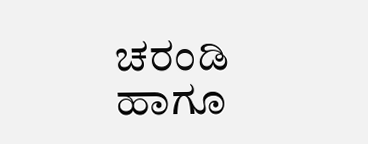ಚರಂಡಿ ಹಾಗೂ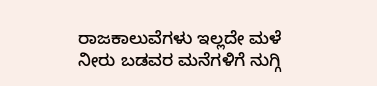ರಾಜಕಾಲುವೆಗಳು ಇಲ್ಲದೇ ಮಳೆ ನೀರು ಬಡವರ ಮನೆಗಳಿಗೆ ನುಗ್ಗಿ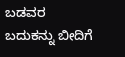ಬಡವರ ಬದುಕನ್ನು ಬೀದಿಗೆ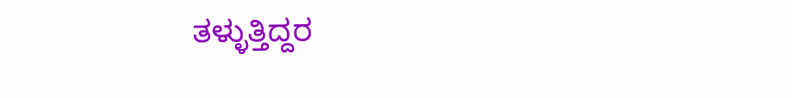ತಳ್ಳುತ್ತಿದ್ದರ